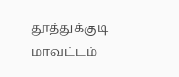தூத்துக்குடி மாவட்டம்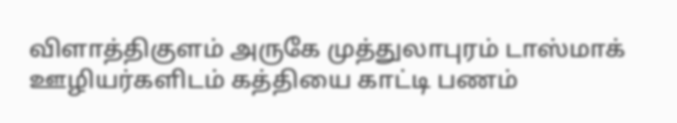விளாத்திகுளம் அருகே முத்துலாபுரம் டாஸ்மாக் ஊழியர்களிடம் கத்தியை காட்டி பணம்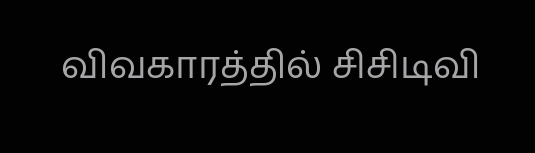விவகாரத்தில் சிசிடிவி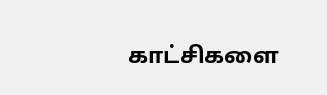காட்சிகளை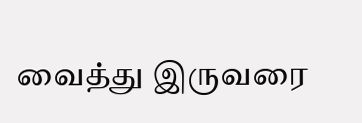வைத்து இருவரை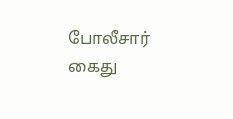போலீசார் கைது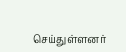செய்துள்ளனர்